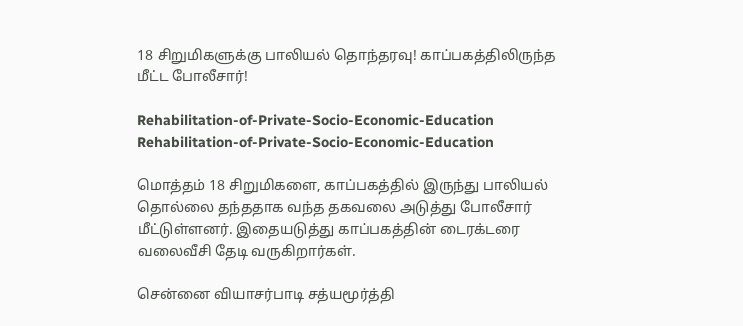18 சிறுமிகளுக்கு பாலியல் தொந்தரவு! காப்பகத்திலிருந்த மீட்ட போலீசார்!

Rehabilitation-of-Private-Socio-Economic-Education
Rehabilitation-of-Private-Socio-Economic-Education

மொத்தம் 18 சிறுமிகளை, காப்பகத்தில் இருந்து பாலியல் தொல்லை தந்ததாக வந்த தகவலை அடுத்து போலீசார் மீட்டுள்ளனர். இதையடுத்து காப்பகத்தின் டைரக்டரை வலைவீசி தேடி வருகிறார்கள்.

சென்னை வியாசர்பாடி சத்யமூர்த்தி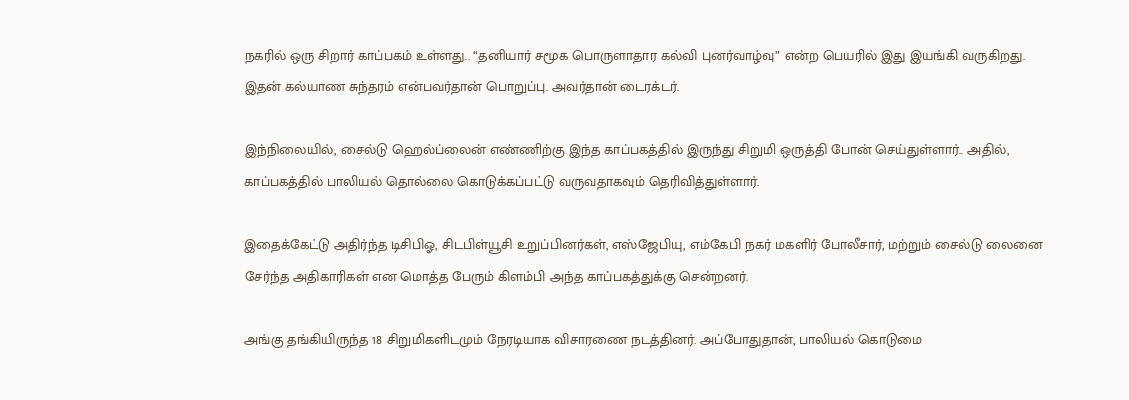நகரில் ஒரு சிறார் காப்பகம் உள்ளது.. “தனியார் சமூக பொருளாதார கல்வி புனர்வாழ்வு” என்ற பெயரில் இது இயங்கி வருகிறது. இதன் கல்யாண சுந்தரம் என்பவர்தான் பொறுப்பு. அவர்தான் டைரக்டர்.

இந்நிலையில், சைல்டு ஹெல்ப்லைன் எண்ணிற்கு இந்த காப்பகத்தில் இருந்து சிறுமி ஒருத்தி போன் செய்துள்ளார்.. அதில், காப்பகத்தில் பாலியல் தொல்லை கொடுக்கப்பட்டு வருவதாகவும் தெரிவித்துள்ளார்.

இதைக்கேட்டு அதிர்ந்த டிசிபிஓ, சிடபிள்யூசி உறுப்பினர்கள், எஸ்ஜேபியு, எம்கேபி நகர் மகளிர் போலீசார், மற்றும் சைல்டு லைனை சேர்ந்த அதிகாரிகள் என மொத்த பேரும் கிளம்பி அந்த காப்பகத்துக்கு சென்றனர்.

அங்கு தங்கியிருந்த 18 சிறுமிகளிடமும் நேரடியாக விசாரணை நடத்தினர். அப்போதுதான், பாலியல் கொடுமை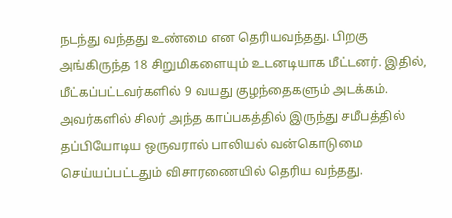நடந்து வந்தது உண்மை என தெரியவந்தது. பிறகு அங்கிருந்த 18 சிறுமிகளையும் உடனடியாக மீட்டனர். இதில், மீட்கப்பட்டவர்களில் 9 வயது குழந்தைகளும் அடக்கம். அவர்களில் சிலர் அந்த காப்பகத்தில் இருந்து சமீபத்தில் தப்பியோடிய ஒருவரால் பாலியல் வன்கொடுமை செய்யப்பட்டதும் விசாரணையில் தெரிய வந்தது.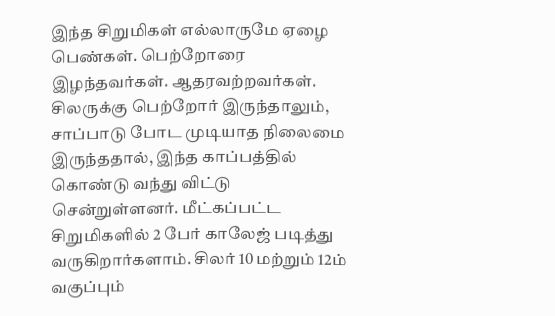இந்த சிறுமிகள் எல்லாருமே ஏழை பெண்கள். பெற்றோரை இழந்தவர்கள். ஆதரவற்றவர்கள். சிலருக்கு பெற்றோர் இருந்தாலும், சாப்பாடு போட முடியாத நிலைமை இருந்ததால், இந்த காப்பத்தில் கொண்டு வந்து விட்டு சென்றுள்ளனர். மீட்கப்பட்ட சிறுமிகளில் 2 பேர் காலேஜ் படித்து வருகிறார்களாம். சிலர் 10 மற்றும் 12ம் வகுப்பும்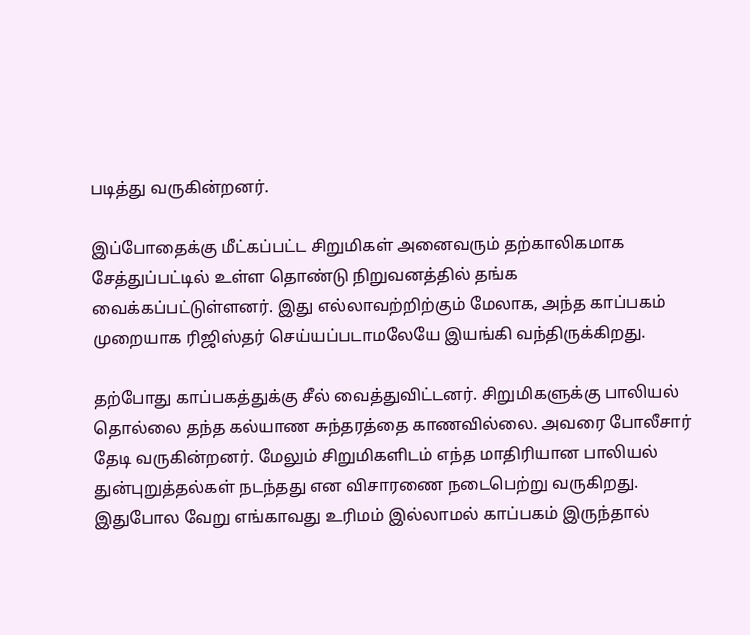படித்து வருகின்றனர்.

இப்போதைக்கு மீட்கப்பட்ட சிறுமிகள் அனைவரும் தற்காலிகமாக சேத்துப்பட்டில் உள்ள தொண்டு நிறுவனத்தில் தங்க வைக்கப்பட்டுள்ளனர். இது எல்லாவற்றிற்கும் மேலாக, அந்த காப்பகம் முறையாக ரிஜிஸ்தர் செய்யப்படாமலேயே இயங்கி வந்திருக்கிறது.

தற்போது காப்பகத்துக்கு சீல் வைத்துவிட்டனர். சிறுமிகளுக்கு பாலியல் தொல்லை தந்த கல்யாண சுந்தரத்தை காணவில்லை. அவரை போலீசார் தேடி வருகின்றனர். மேலும் சிறுமிகளிடம் எந்த மாதிரியான பாலியல் துன்புறுத்தல்கள் நடந்தது என விசாரணை நடைபெற்று வருகிறது. இதுபோல வேறு எங்காவது உரிமம் இல்லாமல் காப்பகம் இருந்தால்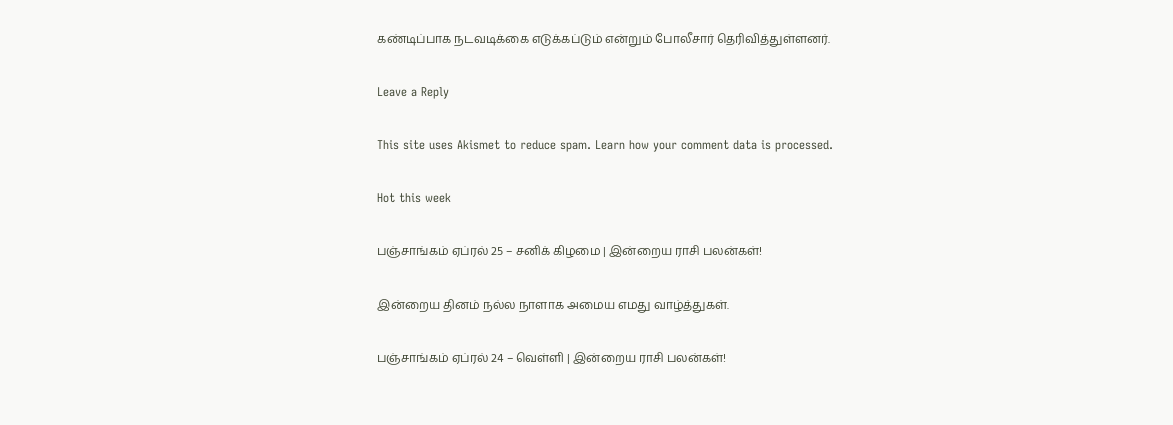கண்டிப்பாக நடவடிக்கை எடுக்கப்டும் என்றும் போலீசார் தெரிவித்துள்ளனர்.

Leave a Reply

This site uses Akismet to reduce spam. Learn how your comment data is processed.

Hot this week

பஞ்சாங்கம் ஏப்ரல் 25 – சனிக் கிழமை | இன்றைய ராசி பலன்கள்!

இன்றைய தினம் நல்ல நாளாக அமைய எமது வாழ்த்துகள்.

பஞ்சாங்கம் ஏப்ரல் 24 – வெள்ளி | இன்றைய ராசி பலன்கள்!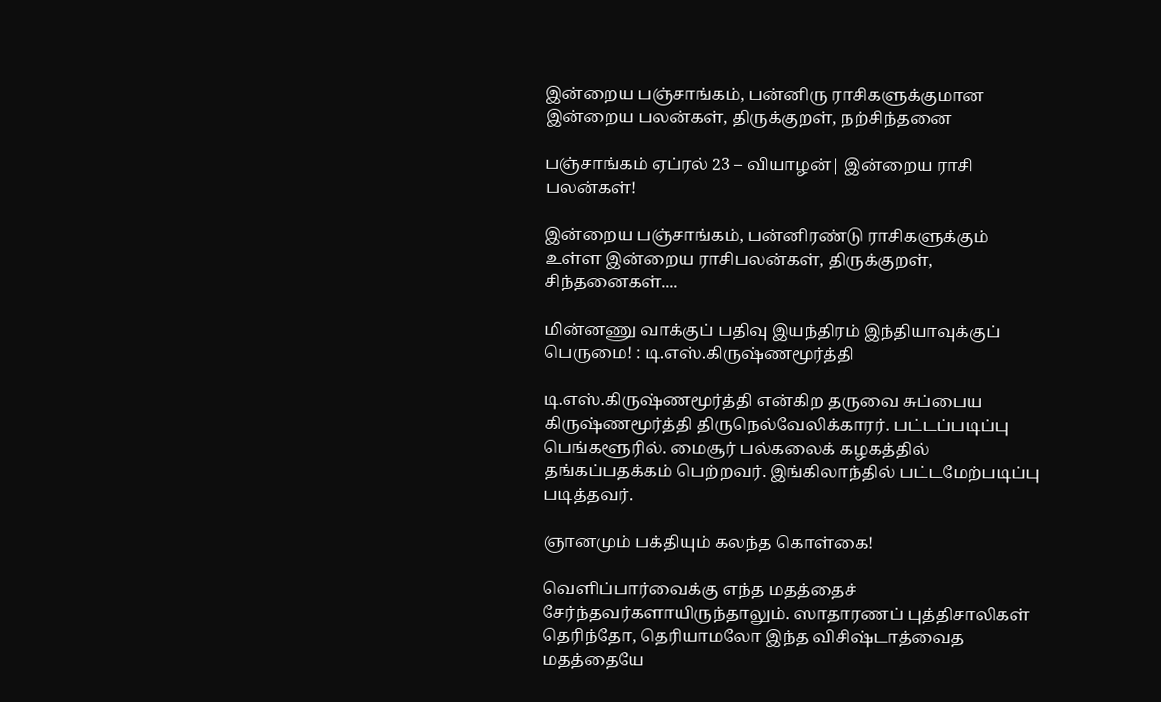இன்றைய பஞ்சாங்கம், பன்னிரு ராசிகளுக்குமான இன்றைய பலன்கள், திருக்குறள், நற்சிந்தனை

பஞ்சாங்கம் ஏப்ரல் 23 – வியாழன்| இன்றைய ராசி பலன்கள்!

இன்றைய பஞ்சாங்கம், பன்னிரண்டு ராசிகளுக்கும் உள்ள இன்றைய ராசிபலன்கள், திருக்குறள், சிந்தனைகள்....

மின்னணு வாக்குப் பதிவு இயந்திரம் இந்தியாவுக்குப் பெருமை! : டி.எஸ்.கிருஷ்ணமூர்த்தி

டி.எஸ்.கிருஷ்ணமூர்த்தி என்கிற தருவை சுப்பைய கிருஷ்ணமூர்த்தி திருநெல்வேலிக்காரர். பட்டப்படிப்பு பெங்களூரில். மைசூர் பல்கலைக் கழகத்தில் தங்கப்பதக்கம் பெற்றவர். இங்கிலாந்தில் பட்டமேற்படிப்பு படித்தவர்.

ஞானமும் பக்தியும் கலந்த கொள்கை!

வெளிப்பார்வைக்கு எந்த மதத்தைச் சேர்ந்தவர்களாயிருந்தாலும். ஸாதாரணப் புத்திசாலிகள் தெரிந்தோ, தெரியாமலோ இந்த விசிஷ்டாத்வைத மதத்தையே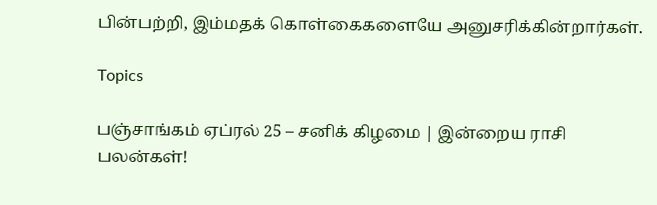பின்பற்றி, இம்மதக் கொள்கைகளையே அனுசரிக்கின்றார்கள்.

Topics

பஞ்சாங்கம் ஏப்ரல் 25 – சனிக் கிழமை | இன்றைய ராசி பலன்கள்!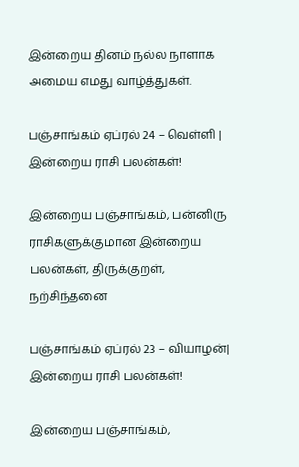இன்றைய தினம் நல்ல நாளாக அமைய எமது வாழ்த்துகள்.

பஞ்சாங்கம் ஏப்ரல் 24 – வெள்ளி | இன்றைய ராசி பலன்கள்!

இன்றைய பஞ்சாங்கம், பன்னிரு ராசிகளுக்குமான இன்றைய பலன்கள், திருக்குறள், நற்சிந்தனை

பஞ்சாங்கம் ஏப்ரல் 23 – வியாழன்| இன்றைய ராசி பலன்கள்!

இன்றைய பஞ்சாங்கம்,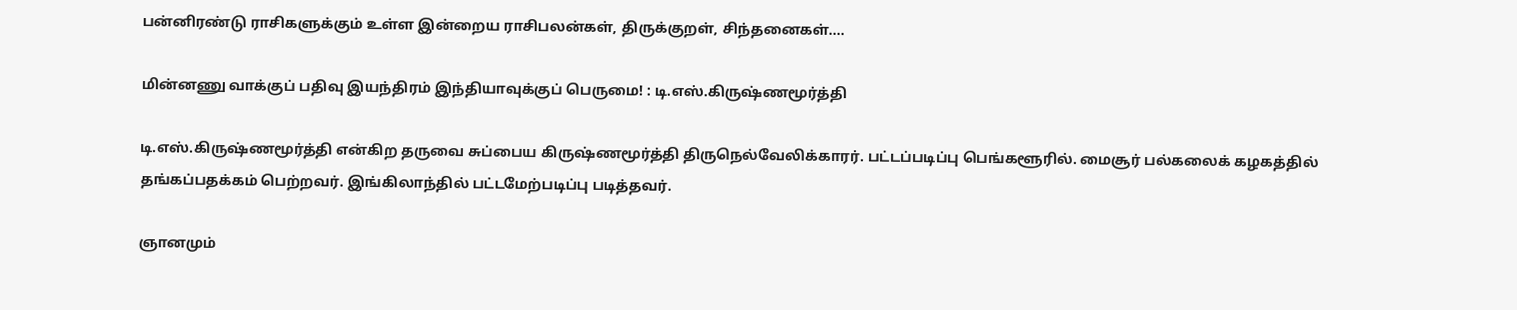பன்னிரண்டு ராசிகளுக்கும் உள்ள இன்றைய ராசிபலன்கள், திருக்குறள், சிந்தனைகள்....

மின்னணு வாக்குப் பதிவு இயந்திரம் இந்தியாவுக்குப் பெருமை! : டி.எஸ்.கிருஷ்ணமூர்த்தி

டி.எஸ்.கிருஷ்ணமூர்த்தி என்கிற தருவை சுப்பைய கிருஷ்ணமூர்த்தி திருநெல்வேலிக்காரர். பட்டப்படிப்பு பெங்களூரில். மைசூர் பல்கலைக் கழகத்தில் தங்கப்பதக்கம் பெற்றவர். இங்கிலாந்தில் பட்டமேற்படிப்பு படித்தவர்.

ஞானமும்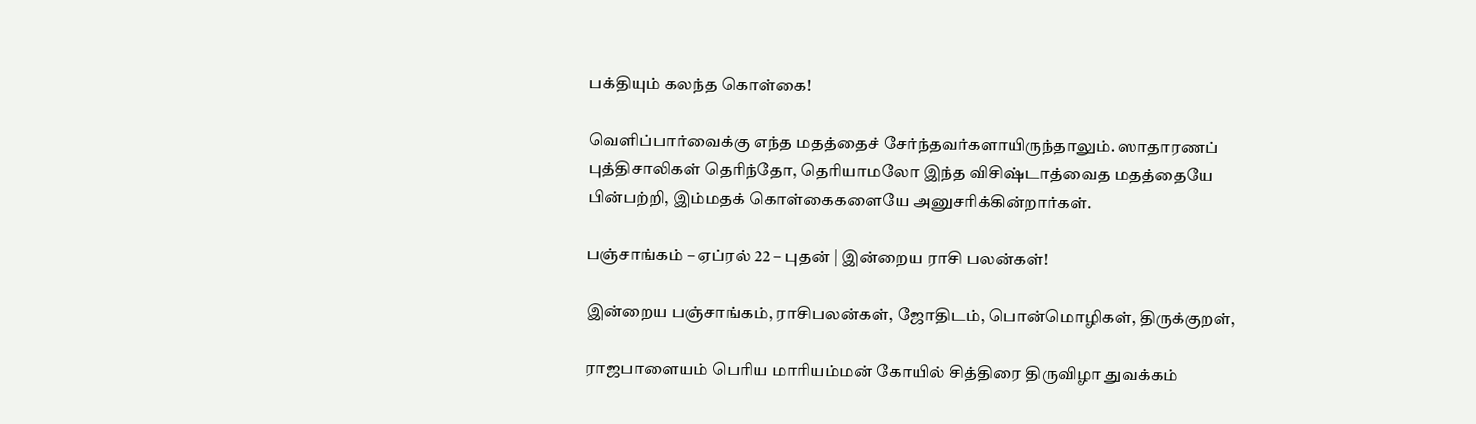பக்தியும் கலந்த கொள்கை!

வெளிப்பார்வைக்கு எந்த மதத்தைச் சேர்ந்தவர்களாயிருந்தாலும். ஸாதாரணப் புத்திசாலிகள் தெரிந்தோ, தெரியாமலோ இந்த விசிஷ்டாத்வைத மதத்தையே பின்பற்றி, இம்மதக் கொள்கைகளையே அனுசரிக்கின்றார்கள்.

பஞ்சாங்கம் – ஏப்ரல் 22 – புதன் | இன்றைய ராசி பலன்கள்!

இன்றைய பஞ்சாங்கம், ராசிபலன்கள், ஜோதிடம், பொன்மொழிகள், திருக்குறள்,

ராஜபாளையம் பெரிய மாரியம்மன் கோயில் சித்திரை திருவிழா துவக்கம்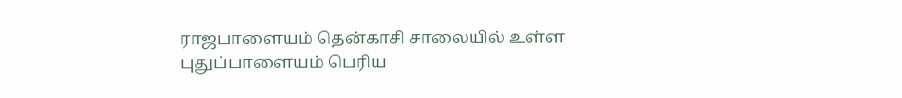ராஜபாளையம் தென்காசி சாலையில் உள்ள புதுப்பாளையம் பெரிய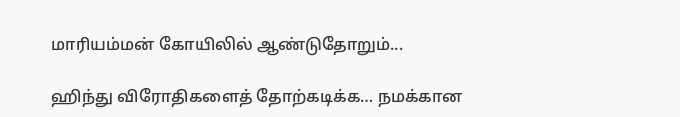மாரியம்மன் கோயிலில் ஆண்டுதோறும்...

ஹிந்து விரோதிகளைத் தோற்கடிக்க… நமக்கான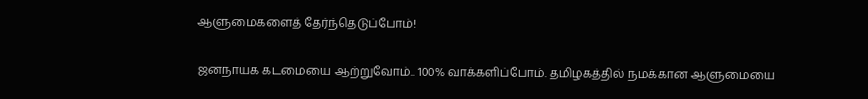ஆளுமைகளைத் தேர்ந்தெடுப்போம்!

ஜனநாயக கடமையை ஆற்றுவோம்.. 100% வாக்களிப்போம். தமிழகத்தில் நமக்கான ஆளுமையை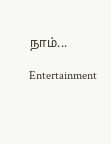நாம்...

Entertainment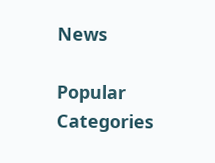News

Popular Categories